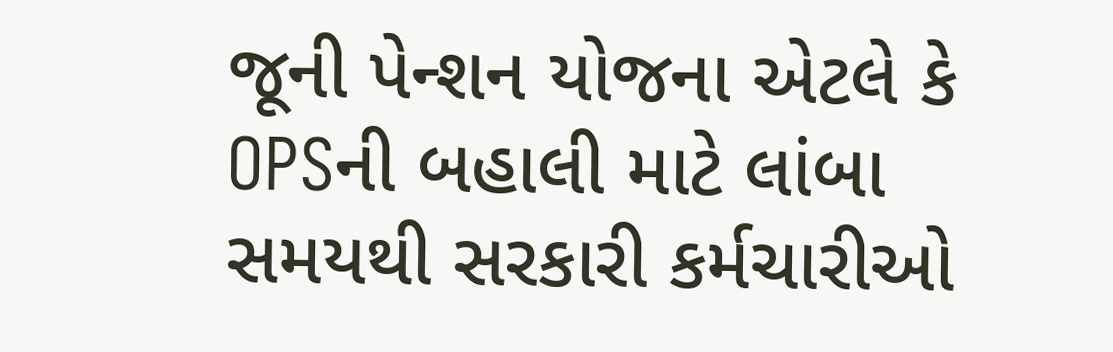જૂની પેન્શન યોજના એટલે કે OPSની બહાલી માટે લાંબા સમયથી સરકારી કર્મચારીઓ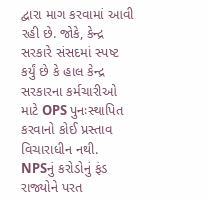દ્વારા માગ કરવામાં આવી રહી છે. જોકે, કેન્દ્ર સરકારે સંસદમાં સ્પષ્ટ કર્યું છે કે હાલ કેન્દ્ર સરકારના કર્મચારીઓ માટે OPS પુનઃસ્થાપિત કરવાનો કોઈ પ્રસ્તાવ વિચારાધીન નથી.
NPSનું કરોડોનું ફંડ રાજ્યોને પરત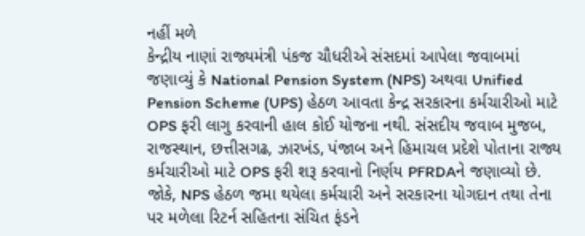નહીં મળે
કેન્દ્રીય નાણાં રાજ્યમંત્રી પંકજ ચૌધરીએ સંસદમાં આપેલા જવાબમાં જણાવ્યું કે National Pension System (NPS) અથવા Unified Pension Scheme (UPS) હેઠળ આવતા કેન્દ્ર સરકારના કર્મચારીઓ માટે OPS ફરી લાગુ કરવાની હાલ કોઈ યોજના નથી. સંસદીય જવાબ મુજબ, રાજસ્થાન, છત્તીસગઢ, ઝારખંડ, પંજાબ અને હિમાચલ પ્રદેશે પોતાના રાજ્ય કર્મચારીઓ માટે OPS ફરી શરૂ કરવાનો નિર્ણય PFRDAને જણાવ્યો છે. જોકે, NPS હેઠળ જમા થયેલા કર્મચારી અને સરકારના યોગદાન તથા તેના પર મળેલા રિટર્ન સહિતના સંચિત ફંડને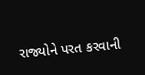રાજ્યોને પરત કરવાની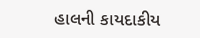હાલની કાયદાકીય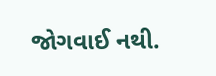જોગવાઈ નથી.